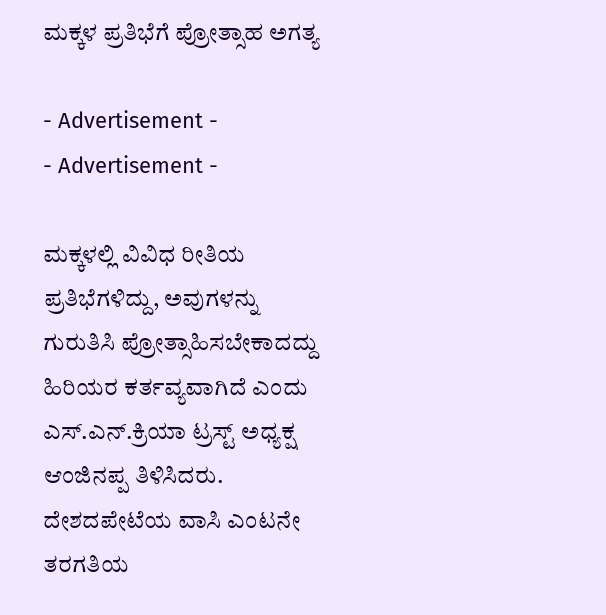ಮಕ್ಕಳ ಪ್ರತಿಭೆಗೆ ಪ್ರೋತ್ಸಾಹ ಅಗತ್ಯ

- Advertisement -
- Advertisement -

ಮಕ್ಕಳಲ್ಲಿ ವಿವಿಧ ರೀತಿಯ ಪ್ರತಿಭೆಗಳಿದ್ದು, ಅವುಗಳನ್ನು ಗುರುತಿಸಿ ಪ್ರೋತ್ಸಾಹಿಸಬೇಕಾದದ್ದು ಹಿರಿಯರ ಕರ್ತವ್ಯವಾಗಿದೆ ಎಂದು ಎಸ್.ಎನ್.ಕ್ರಿಯಾ ಟ್ರಸ್ಟ್ ಅಧ್ಯಕ್ಷ ಆಂಜಿನಪ್ಪ ತಿಳಿಸಿದರು.
ದೇಶದಪೇಟೆಯ ವಾಸಿ ಎಂಟನೇ ತರಗತಿಯ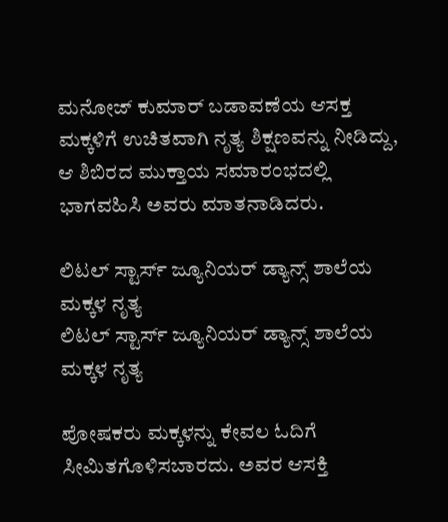ಮನೋಜ್ ಕುಮಾರ್ ಬಡಾವಣೆಯ ಆಸಕ್ತ ಮಕ್ಕಳಿಗೆ ಉಚಿತವಾಗಿ ನೃತ್ಯ ಶಿಕ್ಷಣವನ್ನು ನೀಡಿದ್ದು, ಆ ಶಿಬಿರದ ಮುಕ್ತಾಯ ಸಮಾರಂಭದಲ್ಲಿ ಭಾಗವಹಿಸಿ ಅವರು ಮಾತನಾಡಿದರು.

ಲಿಟಲ್ ಸ್ಟಾರ್ಸ್ ಜ್ಯೂನಿಯರ್ ಡ್ಯಾನ್ಸ್ ಶಾಲೆಯ ಮಕ್ಕಳ ನೃತ್ಯ
ಲಿಟಲ್ ಸ್ಟಾರ್ಸ್ ಜ್ಯೂನಿಯರ್ ಡ್ಯಾನ್ಸ್ ಶಾಲೆಯ ಮಕ್ಕಳ ನೃತ್ಯ

ಪೋಷಕರು ಮಕ್ಕಳನ್ನು ಕೇವಲ ಓದಿಗೆ ಸೀಮಿತಗೊಳಿಸಬಾರದು. ಅವರ ಆಸಕ್ತಿ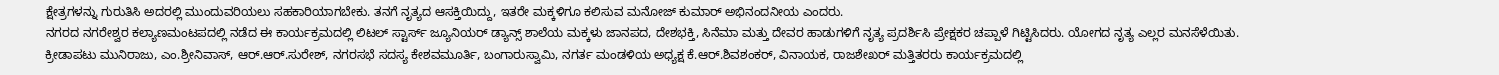ಕ್ಷೇತ್ರಗಳನ್ನು ಗುರುತಿಸಿ ಅದರಲ್ಲಿ ಮುಂದುವರಿಯಲು ಸಹಕಾರಿಯಾಗಬೇಕು. ತನಗೆ ನೃತ್ಯದ ಆಸಕ್ತಿಯಿದ್ದು, ಇತರೇ ಮಕ್ಕಳಿಗೂ ಕಲಿಸುವ ಮನೋಜ್ ಕುಮಾರ್ ಅಭಿನಂದನೀಯ ಎಂದರು.
ನಗರದ ನಗರೇಶ್ವರ ಕಲ್ಯಾಣಮಂಟಪದಲ್ಲಿ ನಡೆದ ಈ ಕಾರ್ಯಕ್ರಮದಲ್ಲಿ ಲಿಟಲ್ ಸ್ಟಾರ್ಸ್ ಜ್ಯೂನಿಯರ್ ಡ್ಯಾನ್ಸ್ ಶಾಲೆಯ ಮಕ್ಕಳು ಜಾನಪದ, ದೇಶಭಕ್ತಿ, ಸಿನೆಮಾ ಮತ್ತು ದೇವರ ಹಾಡುಗಳಿಗೆ ನೃತ್ಯ ಪ್ರದರ್ಶಿಸಿ ಪ್ರೇಕ್ಷಕರ ಚಪ್ಪಾಳೆ ಗಿಟ್ಟಿಸಿದರು. ಯೋಗದ ನೃತ್ಯ ಎಲ್ಲರ ಮನಸೆಳೆಯಿತು.
ಕ್ರೀಡಾಪಟು ಮುನಿರಾಜು, ಎಂ.ಶ್ರೀನಿವಾಸ್, ಆರ್.ಆರ್.ಸುರೇಶ್, ನಗರಸಭೆ ಸದಸ್ಯ ಕೇಶವಮೂರ್ತಿ, ಬಂಗಾರುಸ್ವಾಮಿ, ನಗರ್ತ ಮಂಡಳಿಯ ಅಧ್ಯಕ್ಷ ಕೆ.ಆರ್.ಶಿವಶಂಕರ್, ವಿನಾಯಕ, ರಾಜಶೇಖರ್ ಮತ್ತಿತರರು ಕಾರ್ಯಕ್ರಮದಲ್ಲಿ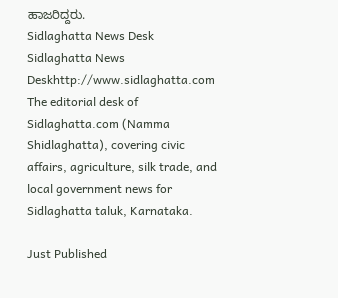ಹಾಜರಿದ್ದರು.
Sidlaghatta News Desk
Sidlaghatta News Deskhttp://www.sidlaghatta.com
The editorial desk of Sidlaghatta.com (Namma Shidlaghatta), covering civic affairs, agriculture, silk trade, and local government news for Sidlaghatta taluk, Karnataka.

Just Published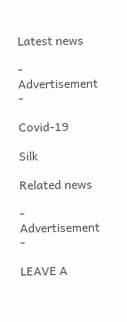Latest news

- Advertisement -

Covid-19

Silk

Related news

- Advertisement -

LEAVE A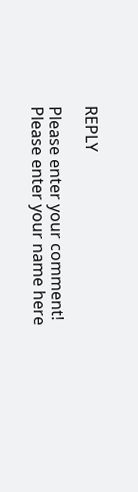REPLY

Please enter your comment!
Please enter your name here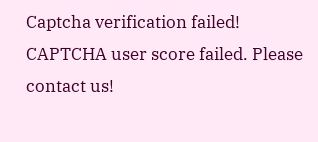Captcha verification failed!
CAPTCHA user score failed. Please contact us!